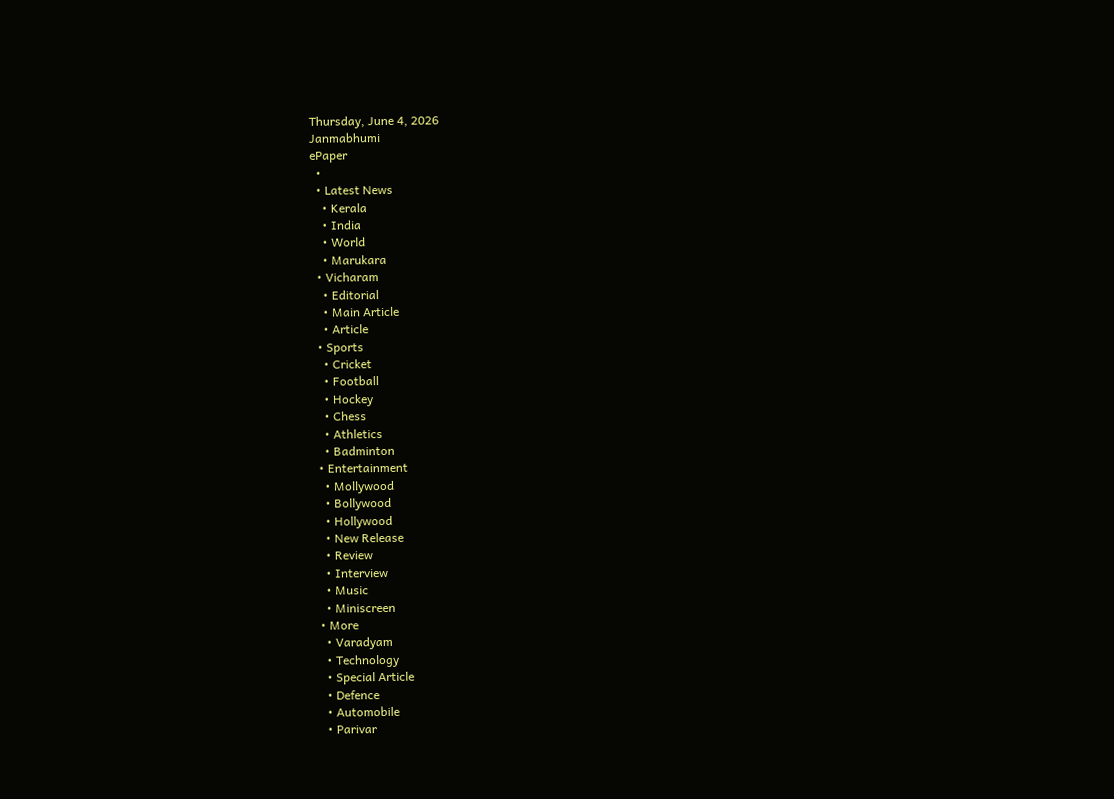Thursday, June 4, 2026
Janmabhumi
ePaper
  •
  • Latest News
    • Kerala
    • India
    • World
    • Marukara
  • Vicharam
    • Editorial
    • Main Article
    • Article
  • Sports
    • Cricket
    • Football
    • Hockey
    • Chess
    • Athletics
    • Badminton
  • Entertainment
    • Mollywood
    • Bollywood
    • Hollywood
    • New Release
    • Review
    • Interview
    • Music
    • Miniscreen
  • More
    • Varadyam
    • Technology
    • Special Article
    • Defence
    • Automobile
    • Parivar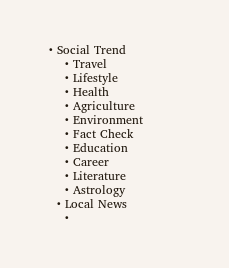• Social Trend
    • Travel
    • Lifestyle
    • Health
    • Agriculture
    • Environment
    • Fact Check
    • Education
    • Career
    • Literature
    • Astrology
  • Local News
    •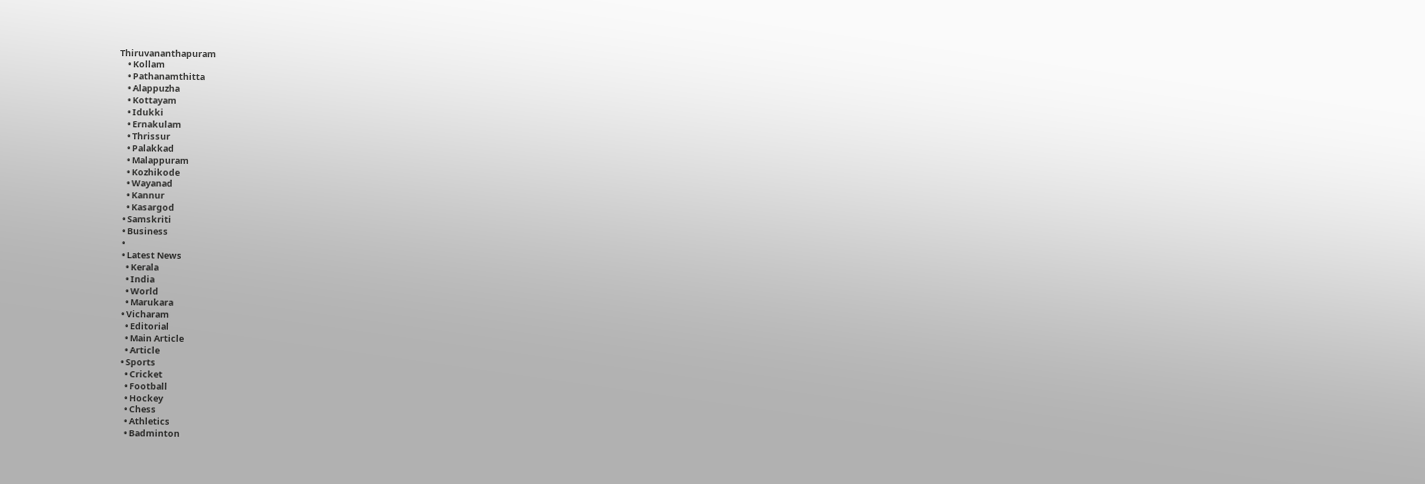Thiruvananthapuram
    • Kollam
    • Pathanamthitta
    • Alappuzha
    • Kottayam
    • Idukki
    • Ernakulam
    • Thrissur
    • Palakkad
    • Malappuram
    • Kozhikode
    • Wayanad
    • Kannur
    • Kasargod
  • Samskriti
  • Business
  •
  • Latest News
    • Kerala
    • India
    • World
    • Marukara
  • Vicharam
    • Editorial
    • Main Article
    • Article
  • Sports
    • Cricket
    • Football
    • Hockey
    • Chess
    • Athletics
    • Badminton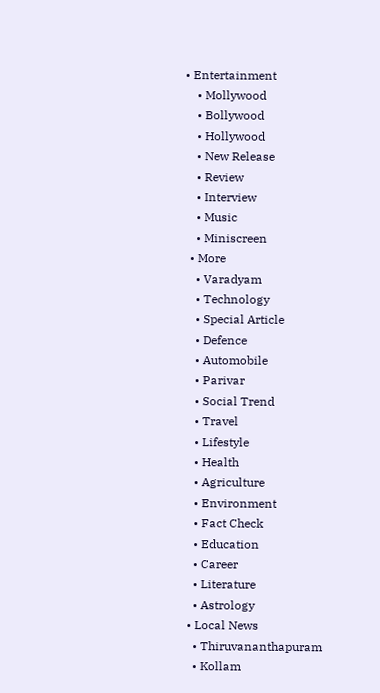• Entertainment
    • Mollywood
    • Bollywood
    • Hollywood
    • New Release
    • Review
    • Interview
    • Music
    • Miniscreen
  • More
    • Varadyam
    • Technology
    • Special Article
    • Defence
    • Automobile
    • Parivar
    • Social Trend
    • Travel
    • Lifestyle
    • Health
    • Agriculture
    • Environment
    • Fact Check
    • Education
    • Career
    • Literature
    • Astrology
  • Local News
    • Thiruvananthapuram
    • Kollam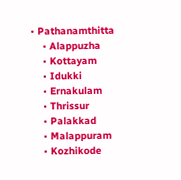• Pathanamthitta
    • Alappuzha
    • Kottayam
    • Idukki
    • Ernakulam
    • Thrissur
    • Palakkad
    • Malappuram
    • Kozhikode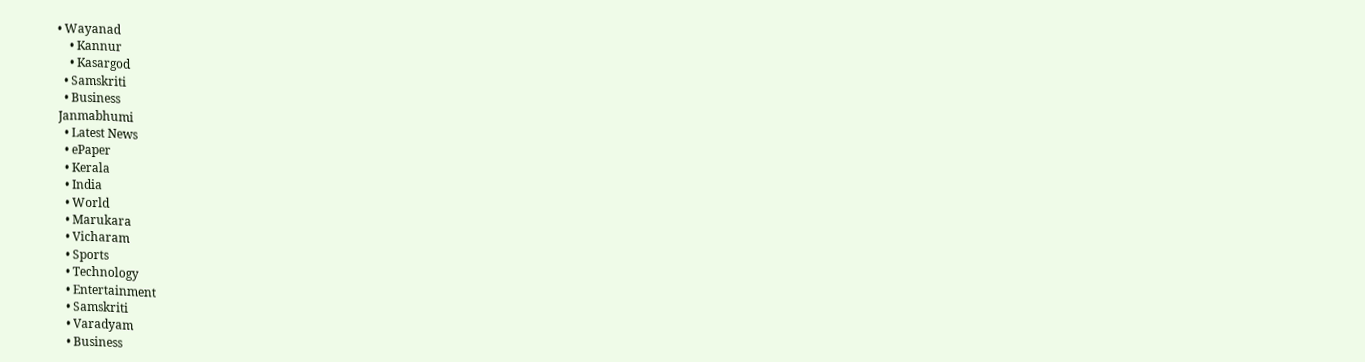• Wayanad
    • Kannur
    • Kasargod
  • Samskriti
  • Business
Janmabhumi
  • Latest News
  • ePaper
  • Kerala
  • India
  • World
  • Marukara
  • Vicharam
  • Sports
  • Technology
  • Entertainment
  • Samskriti
  • Varadyam
  • Business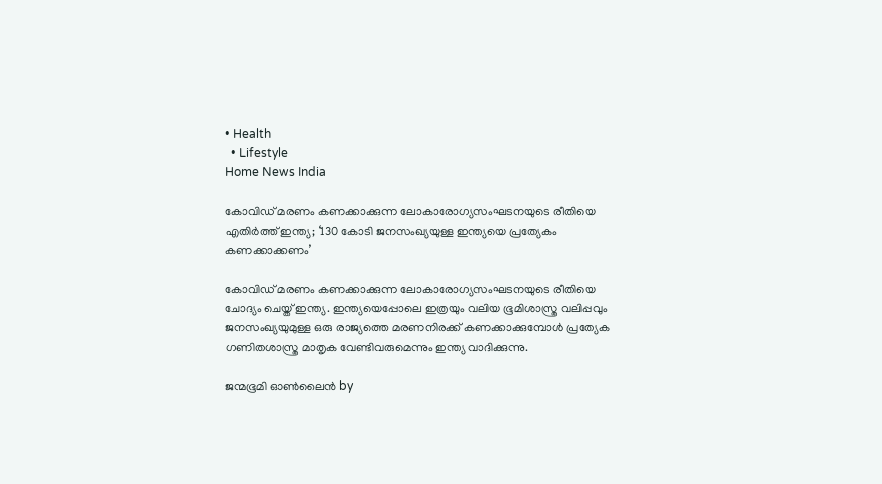• Health
  • Lifestyle
Home News India

കോവിഡ് മരണം കണക്കാക്കുന്ന ലോകാരോഗ്യസംഘടനയുടെ രീതിയെ എതിര്‍ത്ത് ഇന്ത്യ; ‘130 കോടി ജനസംഖ്യയുള്ള ഇന്ത്യയെ പ്രത്യേകം കണക്കാക്കണം’

കോവിഡ് മരണം കണക്കാക്കുന്ന ലോകാരോഗ്യസംഘടനയുടെ രീതിയെ ചോദ്യം ചെയ്ത് ഇന്ത്യ. ഇന്ത്യയെപ്പോലെ ഇത്രയും വലിയ ഭൂമിശാസ്ത്ര വലിപ്പവും ജനസംഖ്യയുമുള്ള ഒരു രാജ്യത്തെ മരണനിരക്ക് കണക്കാക്കുമ്പോള്‍ പ്രത്യേക ഗണിതശാസ്ത്ര മാതൃക വേണ്ടിവരുമെന്നും ഇന്ത്യ വാദിക്കുന്നു.

ജന്മഭൂമി ഓണ്‍ലൈന്‍ by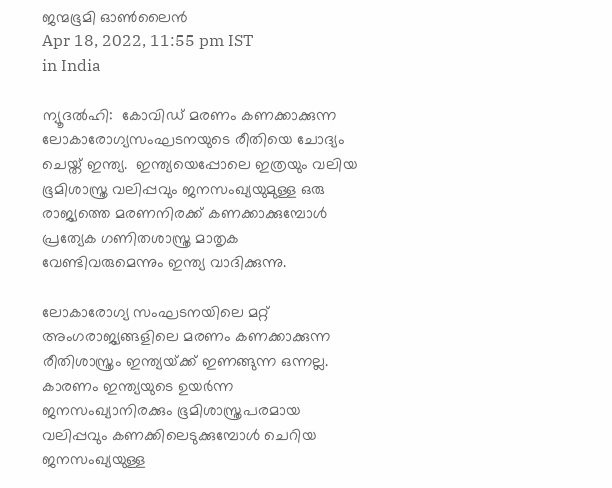ജന്മഭൂമി ഓണ്‍ലൈന്‍
Apr 18, 2022, 11:55 pm IST
in India

ന്യൂദല്‍ഹി:  കോവിഡ് മരണം കണക്കാക്കുന്ന ലോകാരോഗ്യസംഘടനയുടെ രീതിയെ ചോദ്യം ചെയ്ത് ഇന്ത്യ.  ഇന്ത്യയെപ്പോലെ ഇത്രയും വലിയ ഭൂമിശാസ്ത്ര വലിപ്പവും ജനസംഖ്യയുമുള്ള ഒരു രാജ്യത്തെ മരണനിരക്ക് കണക്കാക്കുമ്പോള്‍ പ്രത്യേക ഗണിതശാസ്ത്ര മാതൃക വേണ്ടിവരുമെന്നും ഇന്ത്യ വാദിക്കുന്നു.

ലോകാരോഗ്യ സംഘടനയിലെ മറ്റ് അംഗരാജ്യങ്ങളിലെ മരണം കണക്കാക്കുന്ന രീതിശാസ്ത്രം ഇന്ത്യയ്‌ക്ക് ഇണങ്ങുന്ന ഒന്നല്ല. കാരണം ഇന്ത്യയുടെ ഉയര്‍ന്ന ജനസംഖ്യാനിരക്കും ഭൂമിശാസ്ത്രപരമായ വലിപ്പവും കണക്കിലെടുക്കുമ്പോള്‍ ചെറിയ ജനസംഖ്യയുള്ള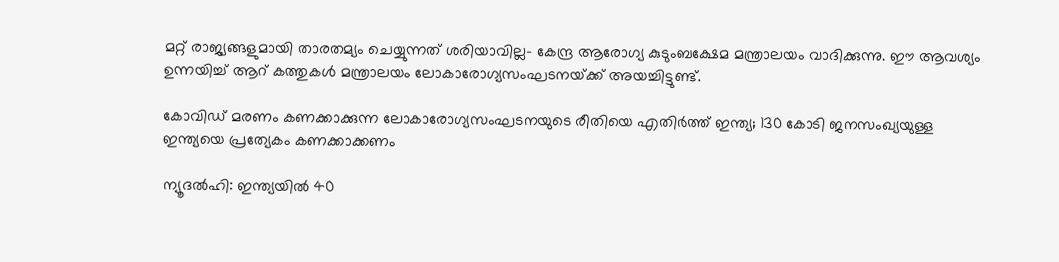മറ്റ് രാജ്യങ്ങളുമായി താരതമ്യം ചെയ്യുന്നത് ശരിയാവില്ല- കേന്ദ്ര ആരോഗ്യ കുടുംബക്ഷേമ മന്ത്രാലയം വാദിക്കുന്നു. ഈ ആവശ്യം ഉന്നയിച്ച് ആറ് കത്തുകള്‍ മന്ത്രാലയം ലോകാരോഗ്യസംഘടനയ്‌ക്ക് അയച്ചിട്ടുണ്ട്.

കോവിഡ് മരണം കണക്കാക്കുന്ന ലോകാരോഗ്യസംഘടനയുടെ രീതിയെ എതിര്‍ത്ത് ഇന്ത്യ; 130 കോടി ജനസംഖ്യയുള്ള ഇന്ത്യയെ പ്രത്യേകം കണക്കാക്കണം

ന്യൂദല്‍ഹി: ഇന്ത്യയില്‍ 40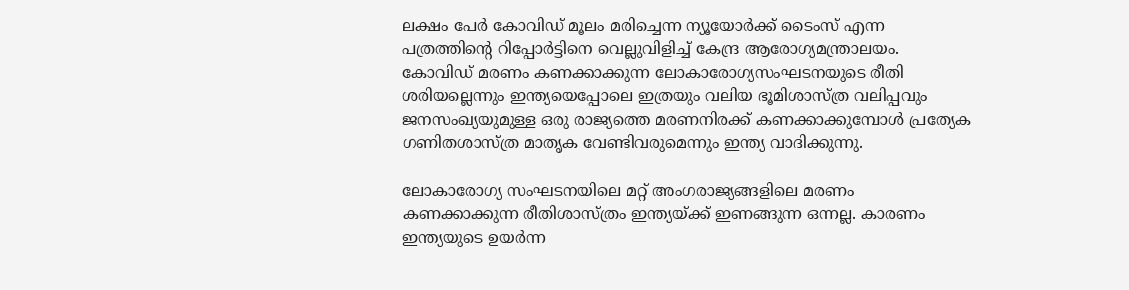ലക്ഷം പേര്‍ കോവിഡ് മൂലം മരിച്ചെന്ന ന്യൂയോര്‍ക്ക് ടൈംസ് എന്ന പത്രത്തിന്റെ റിപ്പോര്‍ട്ടിനെ വെല്ലുവിളിച്ച് കേന്ദ്ര ആരോഗ്യമന്ത്രാലയം. കോവിഡ് മരണം കണക്കാക്കുന്ന ലോകാരോഗ്യസംഘടനയുടെ രീതി ശരിയല്ലെന്നും ഇന്ത്യയെപ്പോലെ ഇത്രയും വലിയ ഭൂമിശാസ്ത്ര വലിപ്പവും ജനസംഖ്യയുമുള്ള ഒരു രാജ്യത്തെ മരണനിരക്ക് കണക്കാക്കുമ്പോള്‍ പ്രത്യേക ഗണിതശാസ്ത്ര മാതൃക വേണ്ടിവരുമെന്നും ഇന്ത്യ വാദിക്കുന്നു.

ലോകാരോഗ്യ സംഘടനയിലെ മറ്റ് അംഗരാജ്യങ്ങളിലെ മരണം കണക്കാക്കുന്ന രീതിശാസ്ത്രം ഇന്ത്യയ്‌ക്ക് ഇണങ്ങുന്ന ഒന്നല്ല. കാരണം ഇന്ത്യയുടെ ഉയര്‍ന്ന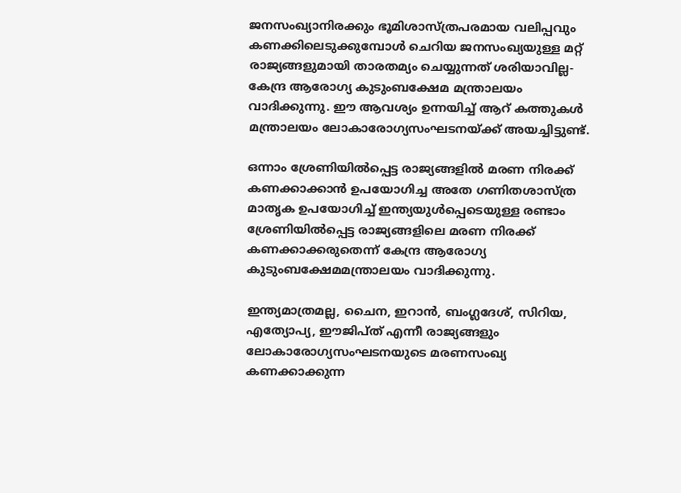ജനസംഖ്യാനിരക്കും ഭൂമിശാസ്ത്രപരമായ വലിപ്പവും കണക്കിലെടുക്കുമ്പോള്‍ ചെറിയ ജനസംഖ്യയുള്ള മറ്റ് രാജ്യങ്ങളുമായി താരതമ്യം ചെയ്യുന്നത് ശരിയാവില്ല- കേന്ദ്ര ആരോഗ്യ കുടുംബക്ഷേമ മന്ത്രാലയം വാദിക്കുന്നു. ഈ ആവശ്യം ഉന്നയിച്ച് ആറ് കത്തുകള്‍ മന്ത്രാലയം ലോകാരോഗ്യസംഘടനയ്‌ക്ക് അയച്ചിട്ടുണ്ട്.

ഒന്നാം ശ്രേണിയില്‍പ്പെട്ട രാജ്യങ്ങളില്‍ മരണ നിരക്ക് കണക്കാക്കാന്‍ ഉപയോഗിച്ച അതേ ഗണിതശാസ്ത്ര മാതൃക ഉപയോഗിച്ച് ഇന്ത്യയുള്‍പ്പെടെയുള്ള രണ്ടാം ശ്രേണിയില്‍പ്പെട്ട രാജ്യങ്ങളിലെ മരണ നിരക്ക് കണക്കാക്കരുതെന്ന് കേന്ദ്ര ആരോഗ്യ കുടുംബക്ഷേമമന്ത്രാലയം വാദിക്കുന്നു.

ഇന്ത്യമാത്രമല്ല, ചൈന, ഇറാന്‍, ബംഗ്ലദേശ്, സിറിയ, എത്യോപ്യ, ഈജിപ്ത് എന്നീ രാജ്യങ്ങളും ലോകാരോഗ്യസംഘടനയുടെ മരണസംഖ്യ കണക്കാക്കുന്ന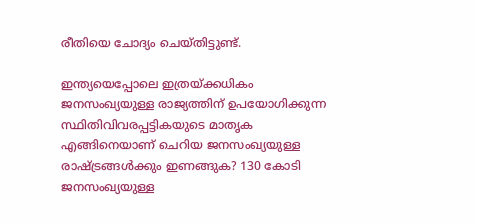രീതിയെ ചോദ്യം ചെയ്തിട്ടുണ്ട്.

ഇന്ത്യയെപ്പോലെ ഇത്രയ്‌ക്കധികം ജനസംഖ്യയുള്ള രാജ്യത്തിന് ഉപയോഗിക്കുന്ന സ്ഥിതിവിവരപ്പട്ടികയുടെ മാതൃക എങ്ങിനെയാണ് ചെറിയ ജനസംഖ്യയുള്ള രാഷ്‌ട്രങ്ങള്‍ക്കും ഇണങ്ങുക? 130 കോടി ജനസംഖ്യയുള്ള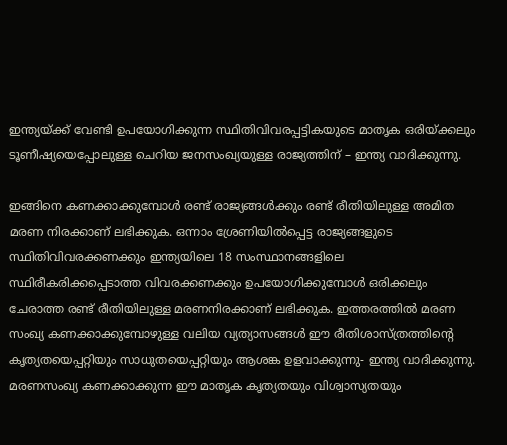ഇന്ത്യയ്‌ക്ക് വേണ്ടി ഉപയോഗിക്കുന്ന സ്ഥിതിവിവരപ്പട്ടികയുടെ മാതൃക ഒരിയ്‌ക്കലും ടൂണീഷ്യയെപ്പോലുള്ള ചെറിയ ജനസംഖ്യയുള്ള രാജ്യത്തിന് – ഇന്ത്യ വാദിക്കുന്നു.

ഇങ്ങിനെ കണക്കാക്കുമ്പോള്‍ രണ്ട് രാജ്യങ്ങള്‍ക്കും രണ്ട് രീതിയിലുള്ള അമിത മരണ നിരക്കാണ് ലഭിക്കുക. ഒന്നാം ശ്രേണിയില്‍പ്പെട്ട രാജ്യങ്ങളുടെ സ്ഥിതിവിവരക്കണക്കും ഇന്ത്യയിലെ 18 സംസ്ഥാനങ്ങളിലെ സ്ഥിരീകരിക്കപ്പെടാത്ത വിവരക്കണക്കും ഉപയോഗിക്കുമ്പോള്‍ ഒരിക്കലും ചേരാത്ത രണ്ട് രീതിയിലുള്ള മരണനിരക്കാണ് ലഭിക്കുക. ഇത്തരത്തില്‍ മരണ സംഖ്യ കണക്കാക്കുമ്പോഴുള്ള വലിയ വ്യത്യാസങ്ങള്‍ ഈ രീതിശാസ്ത്രത്തിന്റെ കൃത്യതയെപ്പറ്റിയും സാധുതയെപ്പറ്റിയും ആശങ്ക ഉളവാക്കുന്നു- ഇന്ത്യ വാദിക്കുന്നു. മരണസംഖ്യ കണക്കാക്കുന്ന ഈ മാതൃക കൃത്യതയും വിശ്വാസ്യതയും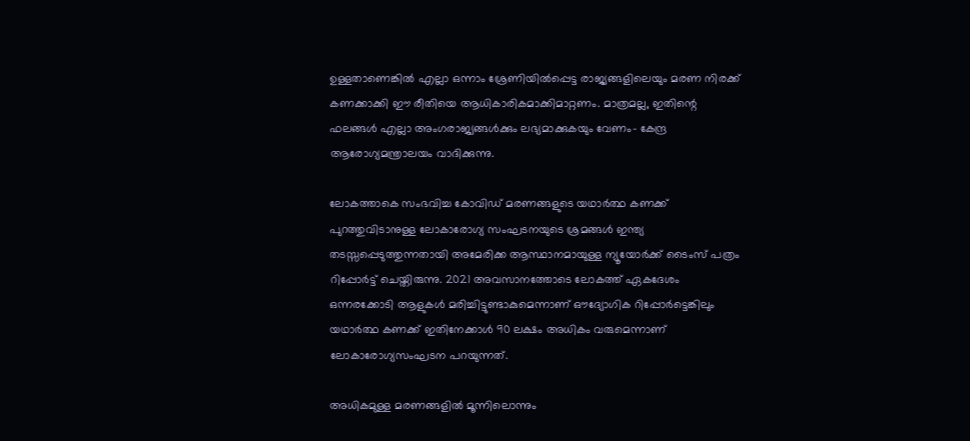ഉള്ളതാണെങ്കില്‍ എല്ലാ ഒന്നാം ശ്രേണിയില്‍പ്പെട്ട രാജ്യങ്ങളിലെയും മരണ നിരക്ക് കണക്കാക്കി ഈ രീതിയെ ആധികാരികമാക്കിമാറ്റണം. മാത്രമല്ല, ഇതിന്റെ ഫലങ്ങള്‍ എല്ലാ അംഗരാജ്യങ്ങള്‍ക്കും ലഭ്യമാക്കുകയും വേണം- കേന്ദ്ര ആരോഗ്യമന്ത്രാലയം വാദിക്കുന്നു.

ലോകത്താകെ സംഭവിച്ച കോവിഡ് മരണങ്ങളുടെ യഥാര്‍ത്ഥ കണക്ക് പുറത്തുവിടാനുള്ള ലോകാരോഗ്യ സംഘടനയുടെ ശ്രമങ്ങള്‍ ഇന്ത്യ തടസ്സപ്പെടുത്തുന്നതായി അമേരിക്ക ആസ്ഥാനമായുള്ള ന്യൂയോര്‍ക്ക് ടൈംസ് പത്രം റിപ്പോര്‍ട്ട് ചെയ്തിരുന്നു. 2021 അവസാനത്തോടെ ലോകത്ത് ഏകദേശം ഒന്നരക്കോടി ആളുകള്‍ മരിച്ചിട്ടുണ്ടാകുമെന്നാണ് ഔദ്യോഗിക റിപ്പോര്‍ട്ടെങ്കിലും യഥാര്‍ത്ഥ കണക്ക് ഇതിനേക്കാള്‍ 90 ലക്ഷം അധികം വരുമെന്നാണ് ലോകാരോഗ്യസംഘടന പറയുന്നത്.

അധികമുള്ള മരണങ്ങളില്‍ മൂന്നിലൊന്നും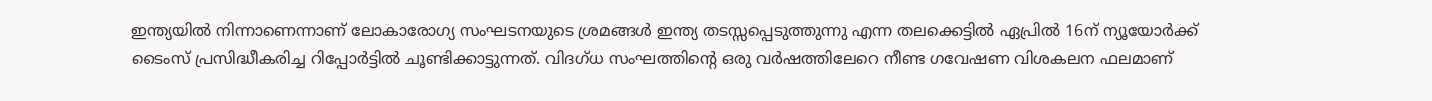ഇന്ത്യയില്‍ നിന്നാണെന്നാണ് ലോകാരോഗ്യ സംഘടനയുടെ ശ്രമങ്ങള്‍ ഇന്ത്യ തടസ്സപ്പെടുത്തുന്നു എന്ന തലക്കെട്ടില്‍ ഏപ്രില്‍ 16ന് ന്യൂയോര്‍ക്ക് ടൈംസ് പ്രസിദ്ധീകരിച്ച റിപ്പോര്‍ട്ടില്‍ ചൂണ്ടിക്കാട്ടുന്നത്. വിദഗ്ധ സംഘത്തിന്റെ ഒരു വര്‍ഷത്തിലേറെ നീണ്ട ഗവേഷണ വിശകലന ഫലമാണ്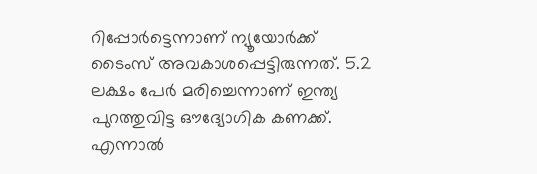റിപ്പോര്‍ട്ടെന്നാണ് ന്യൂയോര്‍ക്ക് ടൈംസ് അവകാശപ്പെട്ടിരുന്നത്. 5.2 ലക്ഷം പേര്‍ മരിച്ചെന്നാണ് ഇന്ത്യ പുറത്തുവിട്ട ഔദ്യോഗിക കണക്ക്. എന്നാല്‍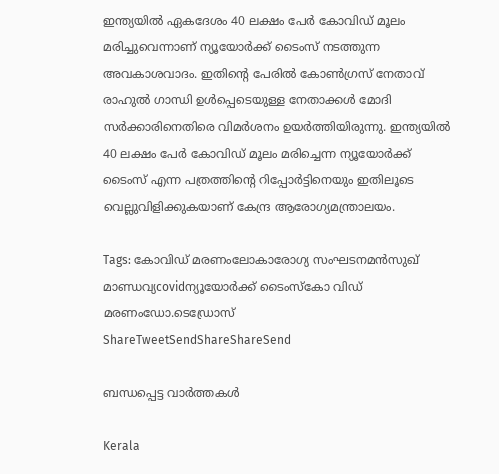ഇന്ത്യയില്‍ ഏകദേശം 40 ലക്ഷം പേര്‍ കോവിഡ് മൂലം മരിച്ചുവെന്നാണ് ന്യൂയോര്‍ക്ക് ടൈംസ് നടത്തുന്ന അവകാശവാദം. ഇതിന്റെ പേരില്‍ കോണ്‍ഗ്രസ് നേതാവ് രാഹുല്‍ ഗാന്ധി ഉള്‍പ്പെടെയുള്ള നേതാക്കള്‍ മോദി സര്‍ക്കാരിനെതിരെ വിമര്‍ശനം ഉയര്‍ത്തിയിരുന്നു. ഇന്ത്യയില്‍ 40 ലക്ഷം പേര്‍ കോവിഡ് മൂലം മരിച്ചെന്ന ന്യൂയോര്‍ക്ക് ടൈംസ് എന്ന പത്രത്തിന്റെ റിപ്പോര്‍ട്ടിനെയും ഇതിലൂടെ വെല്ലുവിളിക്കുകയാണ് കേന്ദ്ര ആരോഗ്യമന്ത്രാലയം.

Tags: കോവിഡ് മരണംലോകാരോഗ്യ സംഘടനമന്‍സുഖ് മാണ്ഡവ്യcovidന്യൂയോര്‍ക്ക് ടൈംസ്കോ വിഡ് മരണംഡോ.ടെഡ്രോസ്
ShareTweetSendShareShareSend

ബന്ധപ്പെട്ട വാര്‍ത്തകള്‍

Kerala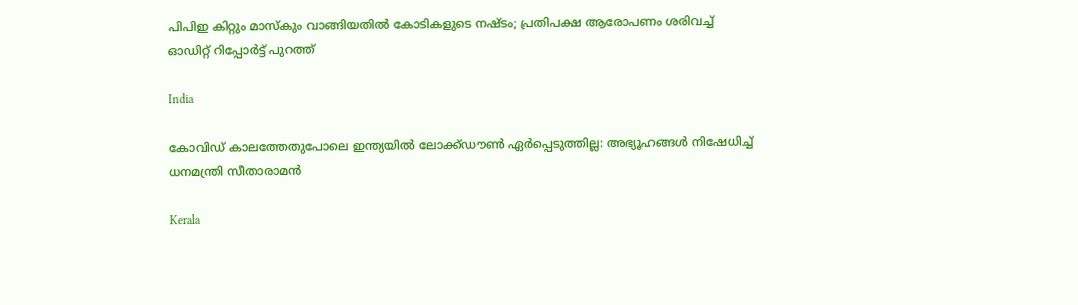പിപിഇ കിറ്റും മാസ്കും വാങ്ങിയതിൽ കോടികളുടെ നഷ്ടം; പ്രതിപക്ഷ ആരോപണം ശരിവച്ച് ഓഡിറ്റ് റിപ്പോർട്ട് പുറത്ത്

India

കോവിഡ് കാലത്തേതുപോലെ ഇന്ത്യയിൽ ലോക്ക്ഡൗൺ ഏർപ്പെടുത്തില്ല: അഭ്യൂഹങ്ങൾ നിഷേധിച്ച് ധനമന്ത്രി സീതാരാമൻ

Kerala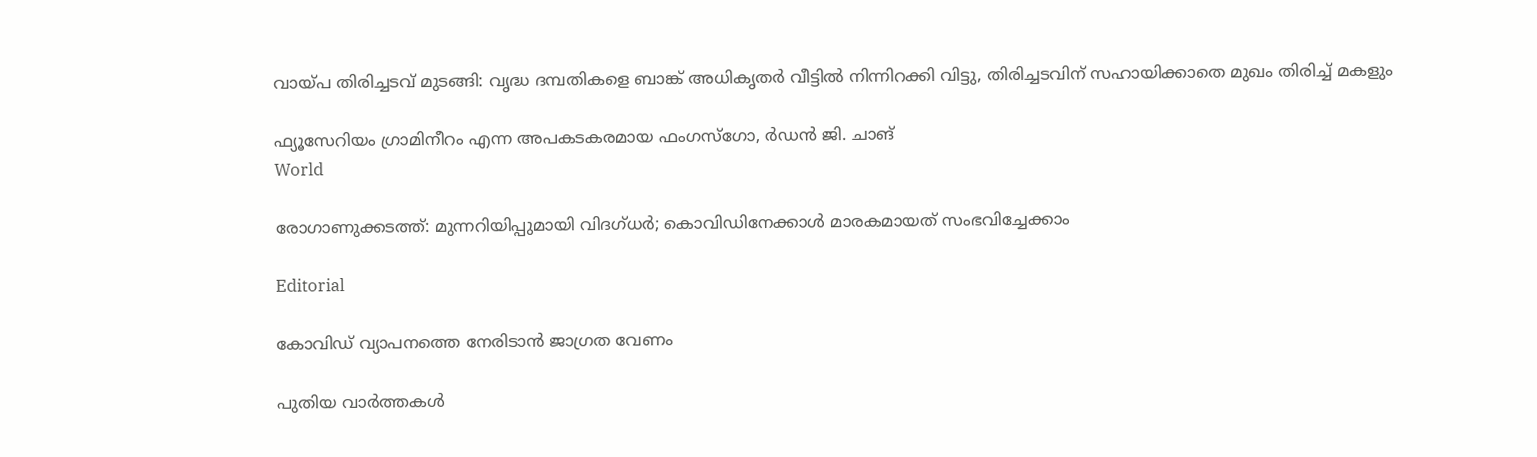വായ്‌പ തിരിച്ചടവ് മുടങ്ങി: വൃദ്ധ ദമ്പതികളെ ബാങ്ക് അധികൃതര്‍ വീട്ടില്‍ നിന്നിറക്കി വിട്ടു, തിരിച്ചടവിന് സഹായിക്കാതെ മുഖം തിരിച്ച് മകളും

ഫ്യൂസേറിയം ഗ്രാമിനീറം എന്ന അപകടകരമായ ഫംഗസ്ഗോ, ര്‍ഡന്‍ ജി. ചാങ്‌
World

രോഗാണുക്കടത്ത്: മുന്നറിയിപ്പുമായി വിദഗ്ധര്‍; കൊവിഡിനേക്കാള്‍ മാരകമായത് സംഭവിച്ചേക്കാം

Editorial

കോവിഡ് വ്യാപനത്തെ നേരിടാന്‍ ജാഗ്രത വേണം

പുതിയ വാര്‍ത്തകള്‍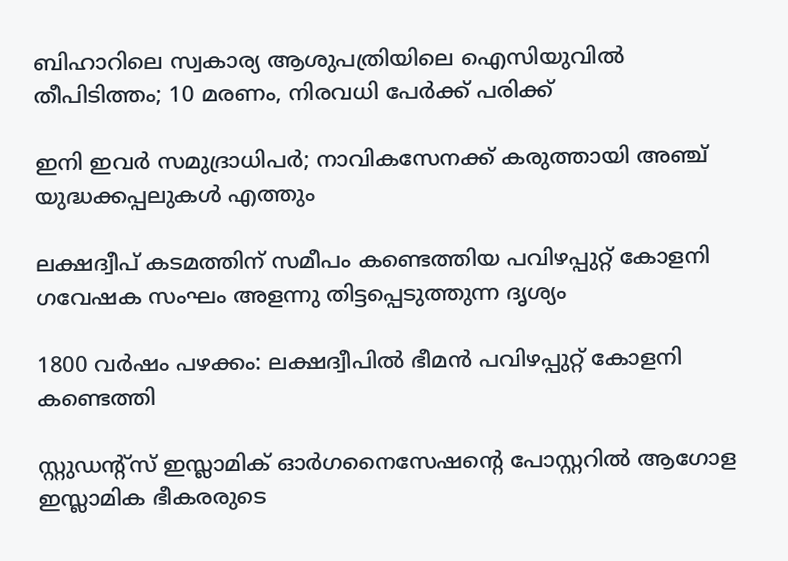ബിഹാറിലെ സ്വകാര്യ ആശുപത്രിയിലെ ഐസിയുവിൽ തീപിടിത്തം; 10 മരണം, നിരവധി പേര്‍ക്ക് പരിക്ക്‌

ഇനി ഇവര്‍ സമുദ്രാധിപര്‍; നാവികസേനക്ക് കരുത്തായി അഞ്ച് യുദ്ധക്കപ്പലുകള്‍ എത്തും

ലക്ഷദ്വീപ് കടമത്തിന് സമീപം കണ്ടെത്തിയ പവിഴപ്പുറ്റ് കോളനി ഗവേഷക സംഘം അളന്നു തിട്ടപ്പെടുത്തുന്ന ദൃശ്യം

1800 വര്‍ഷം പഴക്കം: ലക്ഷദ്വീപില്‍ ഭീമന്‍ പവിഴപ്പുറ്റ് കോളനി കണ്ടെത്തി

സ്റ്റുഡന്റ്‌സ് ഇസ്ലാമിക് ഓര്‍ഗനൈസേഷന്റെ പോസ്റ്ററില്‍ ആഗോള ഇസ്ലാമിക ഭീകരരുടെ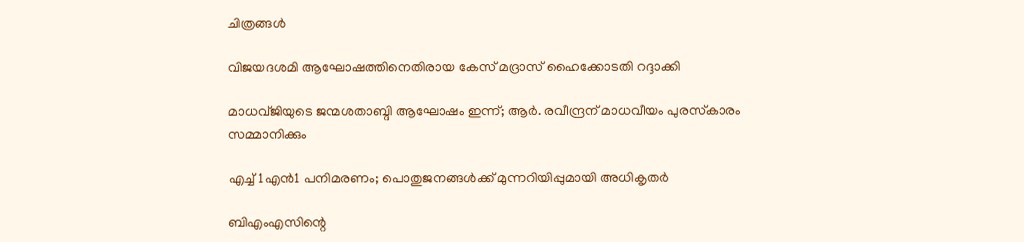ചിത്രങ്ങള്‍

വിജയദശമി ആഘോഷത്തിനെതിരായ കേസ് മദ്രാസ് ഹൈക്കോടതി റദ്ദാക്കി

മാധവ്ജിയുടെ ജന്മശതാബ്ദി ആഘോഷം ഇന്ന്; ആര്‍. രവീന്ദ്രന് മാധവീയം പുരസ്‌കാരം സമ്മാനിക്കും

എച്ച്1എൻ1 പനിമരണം; പൊതുജനങ്ങൾക്ക് മുന്നറിയിപ്പുമായി അധികൃതർ

ബിഎംഎസിന്റെ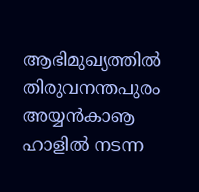ആഭിമുഖ്യത്തില്‍ തിരുവനന്തപുരം അയ്യന്‍കാൡ ഹാളില്‍ നടന്ന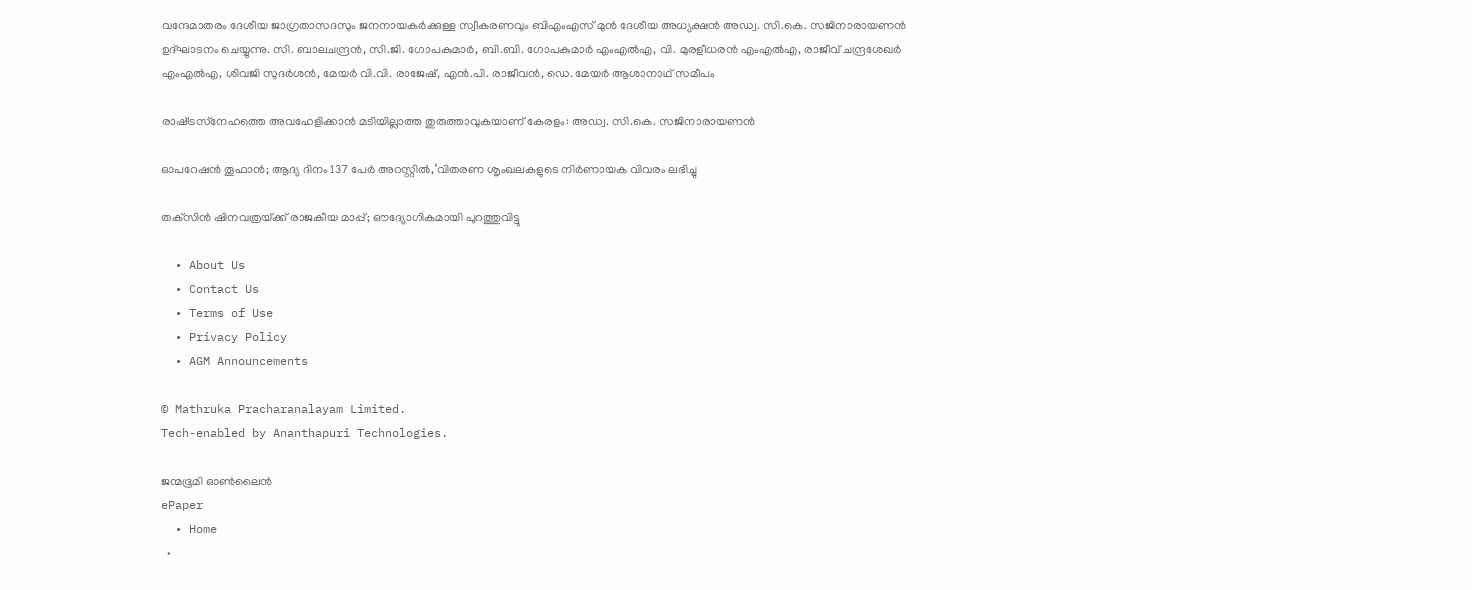വന്ദേമാതരം ദേശീയ ജാഗ്രതാസദസും ജനനായകര്‍ക്കുള്ള സ്വീകരണവും ബിഎംഎസ് മുന്‍ ദേശീയ അധ്യക്ഷന്‍ അഡ്വ. സി.കെ. സജിനാരായണന്‍ ഉദ്ഘാടനം ചെയ്യുന്നു. സി. ബാലചന്ദ്രന്‍, സി.ജി. ഗോപകുമാര്‍, ബി.ബി. ഗോപകുമാര്‍ എംഎല്‍എ, വി. മുരളീധരന്‍ എംഎല്‍എ, രാജീവ് ചന്ദ്രശേഖര്‍ എംഎല്‍എ, ശിവജി സുദര്‍ശന്‍, മേയര്‍ വി.വി. രാജേഷ്, എന്‍.പി. രാജീവന്‍, ഡെ. മേയര്‍ ആശാനാഥ് സമീപം

രാഷ്‌ട്രസ്‌നേഹത്തെ അവഹേളിക്കാന്‍ മടിയില്ലാത്ത തുരുത്താവുകയാണ് കേരളം: അഡ്വ. സി.കെ. സജിനാരായണന്‍

ഓപറേഷന്‍ തൂഫാന്‍; ആദ്യ ദിനം 137 പേര്‍ അറസ്റ്റില്‍,‘വിതരണ ശൃംഖലകളുടെ നിർണായക വിവരം ലഭിച്ചു

തക്‌സിൻ ഷിനവത്രയ്‌ക്ക് രാജകീയ മാപ്പ്; ഔദ്യോഗികമായി പുറത്തുവിട്ടു

  • About Us
  • Contact Us
  • Terms of Use
  • Privacy Policy
  • AGM Announcements

© Mathruka Pracharanalayam Limited.
Tech-enabled by Ananthapuri Technologies.

ജന്മഭൂമി ഓണ്‍ലൈന്‍
ePaper
  • Home
  •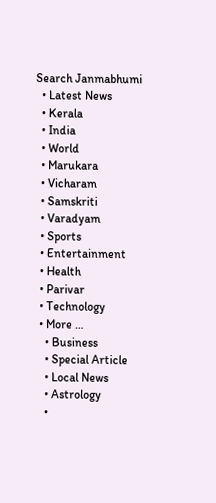Search Janmabhumi
  • Latest News
  • Kerala
  • India
  • World
  • Marukara
  • Vicharam
  • Samskriti
  • Varadyam
  • Sports
  • Entertainment
  • Health
  • Parivar
  • Technology
  • More …
    • Business
    • Special Article
    • Local News
    • Astrology
    •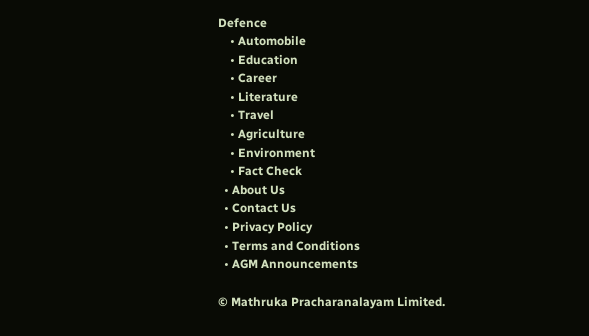Defence
    • Automobile
    • Education
    • Career
    • Literature
    • Travel
    • Agriculture
    • Environment
    • Fact Check
  • About Us
  • Contact Us
  • Privacy Policy
  • Terms and Conditions
  • AGM Announcements

© Mathruka Pracharanalayam Limited.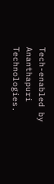Tech-enabled by Ananthapuri Technologies.